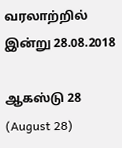வரலாற்றில் இன்று 28.08.2018

ஆகஸ்டு 28 (August 28)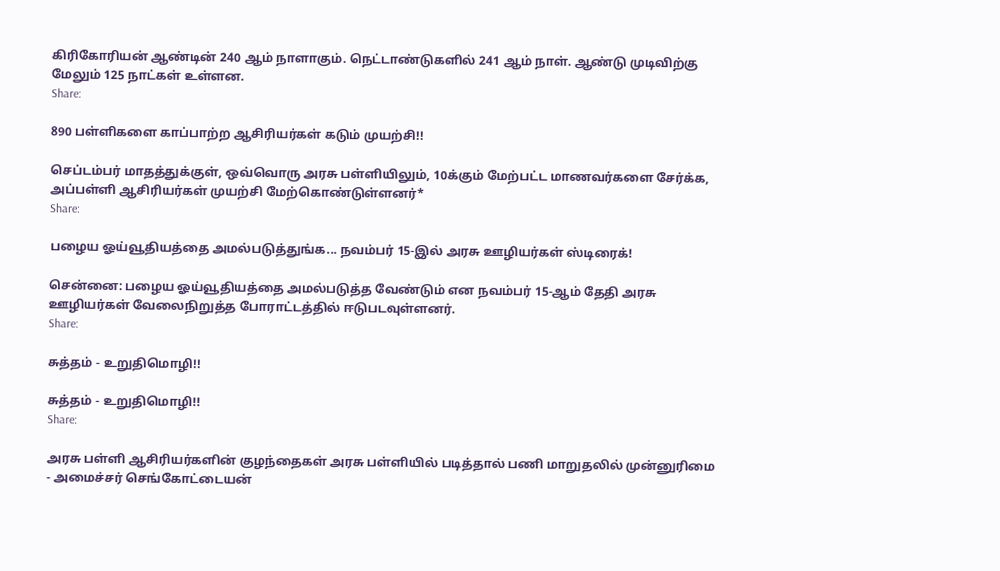கிரிகோரியன் ஆண்டின் 240 ஆம் நாளாகும். நெட்டாண்டுகளில் 241 ஆம் நாள். ஆண்டு முடிவிற்கு மேலும் 125 நாட்கள் உள்ளன.
Share:

890 பள்ளிகளை காப்பாற்ற ஆசிரியர்கள் கடும் முயற்சி!!

செப்டம்பர் மாதத்துக்குள், ஒவ்வொரு அரசு பள்ளியிலும், 10க்கும் மேற்பட்ட மாணவர்களை சேர்க்க, அப்பள்ளி ஆசிரியர்கள் முயற்சி மேற்கொண்டுள்ளனர்*
Share:

பழைய ஓய்வூதியத்தை அமல்படுத்துங்க... நவம்பர் 15-இல் அரசு ஊழியர்கள் ஸ்டிரைக்!

சென்னை: பழைய ஓய்வூதியத்தை அமல்படுத்த வேண்டும் என நவம்பர் 15-ஆம் தேதி அரசு ஊழியர்கள் வேலைநிறுத்த போராட்டத்தில் ஈடுபடவுள்ளனர்.
Share:

சுத்தம் - உறுதிமொழி!!

சுத்தம் - உறுதிமொழி!!
Share:

அரசு பள்ளி ஆசிரியர்களின் குழந்தைகள் அரசு பள்ளியில் படித்தால் பணி மாறுதலில் முன்னுரிமை - அமைச்சர் செங்கோட்டையன்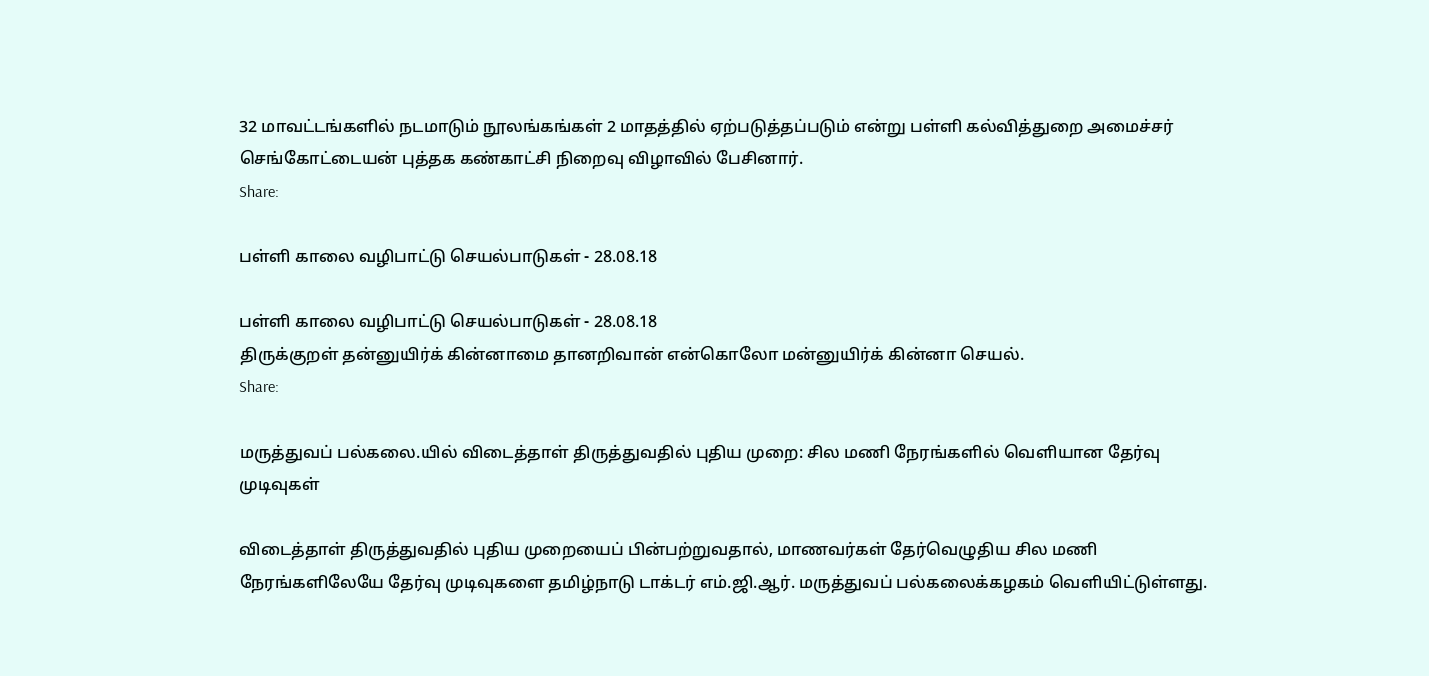32 மாவட்டங்களில் நடமாடும் நூலங்கங்கள் 2 மாதத்தில் ஏற்படுத்தப்படும் என்று பள்ளி கல்வித்துறை அமைச்சர் செங்கோட்டையன் புத்தக கண்காட்சி நிறைவு விழாவில் பேசினார்.
Share:

பள்ளி காலை வழிபாட்டு செயல்பாடுகள் - 28.08.18

பள்ளி காலை வழிபாட்டு செயல்பாடுகள் - 28.08.18
திருக்குறள் தன்னுயிர்க் கின்னாமை தானறிவான் என்கொலோ மன்னுயிர்க் கின்னா செயல்.
Share:

மருத்துவப் பல்கலை.யில் விடைத்தாள் திருத்துவதில் புதிய முறை: சில மணி நேரங்களில் வெளியான தேர்வு முடிவுகள்

விடைத்தாள் திருத்துவதில் புதிய முறையைப் பின்பற்றுவதால், மாணவர்கள் தேர்வெழுதிய சில மணி நேரங்களிலேயே தேர்வு முடிவுகளை தமிழ்நாடு டாக்டர் எம்.ஜி.ஆர். மருத்துவப் பல்கலைக்கழகம் வெளியிட்டுள்ளது.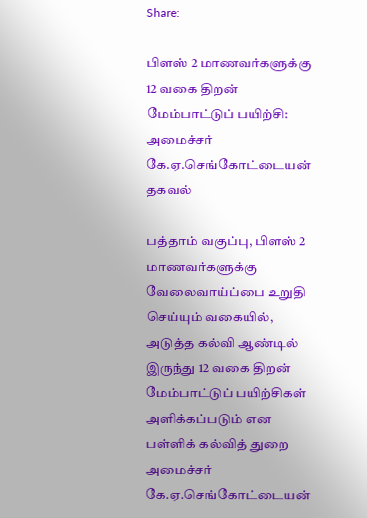Share:

பிளஸ் 2 மாணவர்களுக்கு 12 வகை திறன் மேம்பாட்டுப் பயிற்சி: அமைச்சர் கே.ஏ.செங்கோட்டையன் தகவல்

பத்தாம் வகுப்பு, பிளஸ் 2 மாணவர்களுக்கு வேலைவாய்ப்பை உறுதி செய்யும் வகையில், அடுத்த கல்வி ஆண்டில் இருந்து 12 வகை திறன் மேம்பாட்டுப் பயிற்சிகள் அளிக்கப்படும் என பள்ளிக் கல்வித் துறை அமைச்சர் கே.ஏ.செங்கோட்டையன்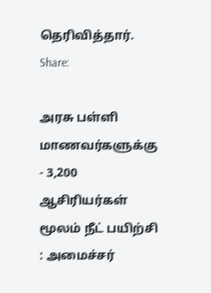தெரிவித்தார்.
Share:

அரசு பள்ளி மாணவர்களுக்கு - 3,200 ஆசிரியர்கள் மூலம் நீட் பயிற்சி : அமைச்சர்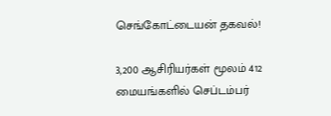செங்கோட்டையன் தகவல்!

3,200 ஆசிரியர்கள் மூலம் 412 மையங்களில் செப்டம்பர்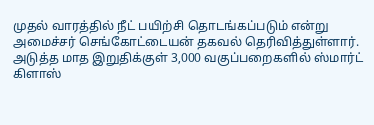முதல் வாரத்தில் நீட் பயிற்சி தொடங்கப்படும் என்று அமைச்சர் செங்கோட்டையன் தகவல் தெரிவித்துள்ளார். அடுத்த மாத இறுதிக்குள் 3,000 வகுப்பறைகளில் ஸ்மார்ட் கிளாஸ்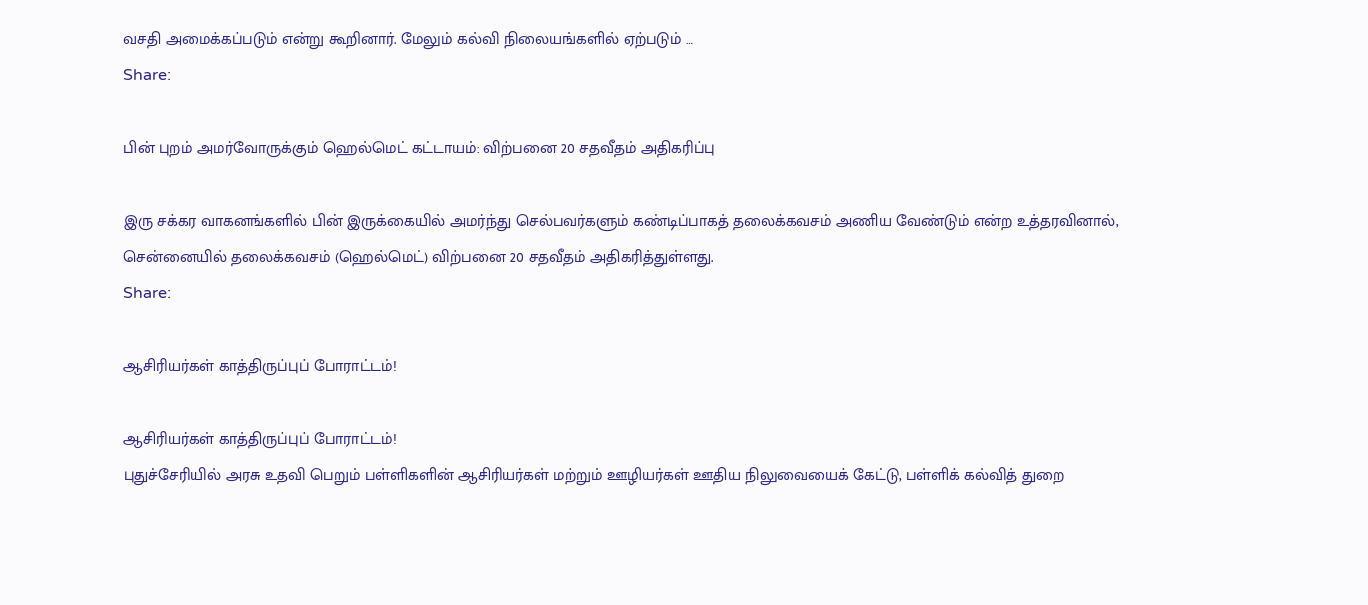வசதி அமைக்கப்படும் என்று கூறினார். மேலும் கல்வி நிலையங்களில் ஏற்படும் …
Share:

பின் புறம் அமர்வோருக்கும் ஹெல்மெட் கட்டாயம்: விற்பனை 20 சதவீதம் அதிகரிப்பு

இரு சக்கர வாகனங்களில் பின் இருக்கையில் அமர்ந்து செல்பவர்களும் கண்டிப்பாகத் தலைக்கவசம் அணிய வேண்டும் என்ற உத்தரவினால், சென்னையில் தலைக்கவசம் (ஹெல்மெட்) விற்பனை 20 சதவீதம் அதிகரித்துள்ளது.
Share:

ஆசிரியர்கள் காத்திருப்புப் போராட்டம்!

ஆசிரியர்கள் காத்திருப்புப் போராட்டம்!
புதுச்சேரியில் அரசு உதவி பெறும் பள்ளிகளின் ஆசிரியர்கள் மற்றும் ஊழியர்கள் ஊதிய நிலுவையைக் கேட்டு, பள்ளிக் கல்வித் துறை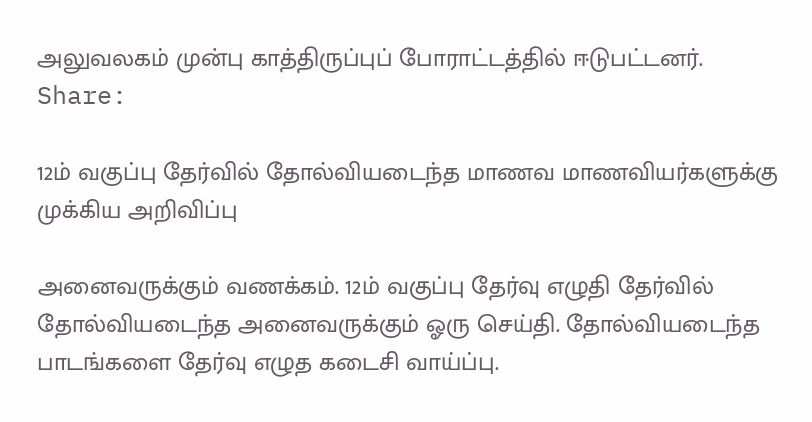அலுவலகம் முன்பு காத்திருப்புப் போராட்டத்தில் ஈடுபட்டனர்.
Share:

12ம் வகுப்பு தேர்வில் தோல்வியடைந்த மாணவ மாணவியர்களுக்கு முக்கிய அறிவிப்பு

அனைவருக்கும் வணக்கம். 12ம் வகுப்பு தேர்வு எழுதி தேர்வில் தோல்வியடைந்த அனைவருக்கும் ஓரு செய்தி. தோல்வியடைந்த பாடங்களை தேர்வு எழுத கடைசி வாய்ப்பு.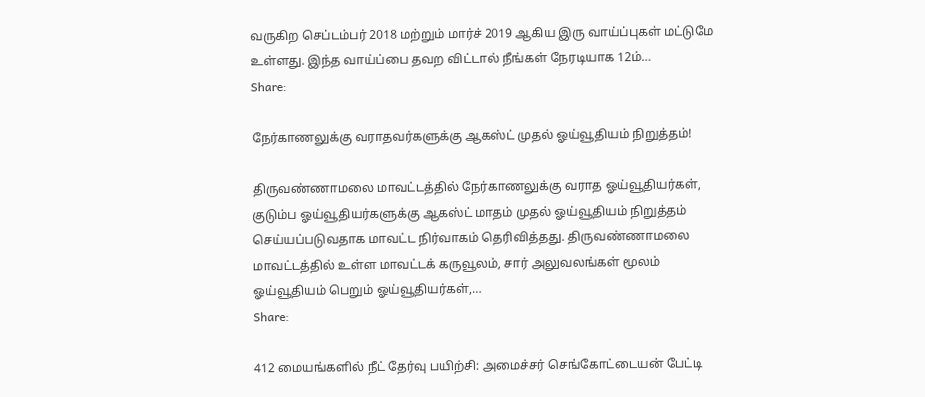வருகிற செப்டம்பர் 2018 மற்றும் மார்ச் 2019 ஆகிய இரு வாய்ப்புகள் மட்டுமே உள்ளது. இந்த வாய்ப்பை தவற விட்டால் நீங்கள் நேரடியாக 12ம்…
Share:

நேர்காணலுக்கு வராதவர்களுக்கு ஆகஸ்ட் முதல் ஓய்வூதியம் நிறுத்தம்!

திருவண்ணாமலை மாவட்டத்தில் நேர்காணலுக்கு வராத ஓய்வூதியர்கள், குடும்ப ஓய்வூதியர்களுக்கு ஆகஸ்ட் மாதம் முதல் ஓய்வூதியம் நிறுத்தம் செய்யப்படுவதாக மாவட்ட நிர்வாகம் தெரிவித்தது. திருவண்ணாமலை மாவட்டத்தில் உள்ள மாவட்டக் கருவூலம், சார் அலுவலங்கள் மூலம் ஓய்வூதியம் பெறும் ஓய்வூதியர்கள்,…
Share:

412 மையங்களில் நீட் தேர்வு பயிற்சி: அமைச்சர் செங்கோட்டையன் பேட்டி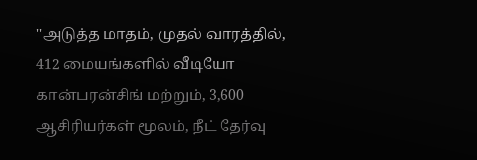''அடுத்த மாதம், முதல் வாரத்தில், 412 மையங்களில் வீடியோ கான்பரன்சிங் மற்றும், 3,600 ஆசிரியர்கள் மூலம், நீட் தேர்வு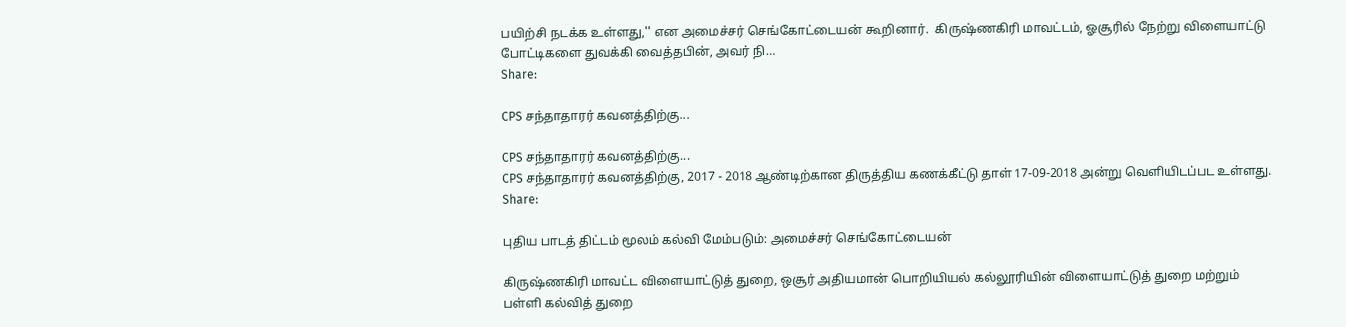பயிற்சி நடக்க உள்ளது,'' என அமைச்சர் செங்கோட்டையன் கூறினார்.  கிருஷ்ணகிரி மாவட்டம், ஓசூரில் நேற்று விளையாட்டு போட்டிகளை துவக்கி வைத்தபின், அவர் நி…
Share:

CPS சந்தாதாரர் கவனத்திற்கு...

CPS சந்தாதாரர் கவனத்திற்கு...
CPS சந்தாதாரர் கவனத்திற்கு, 2017 - 2018 ஆண்டிற்கான திருத்திய கணக்கீட்டு தாள் 17-09-2018 அன்று வெளியிடப்பட உள்ளது.
Share:

புதிய பாடத் திட்டம் மூலம் கல்வி மேம்படும்: அமைச்சர் செங்கோட்டையன்

கிருஷ்ணகிரி மாவட்ட விளையாட்டுத் துறை, ஒசூர் அதியமான் பொறியியல் கல்லூரியின் விளையாட்டுத் துறை மற்றும் பள்ளி கல்வித் துறை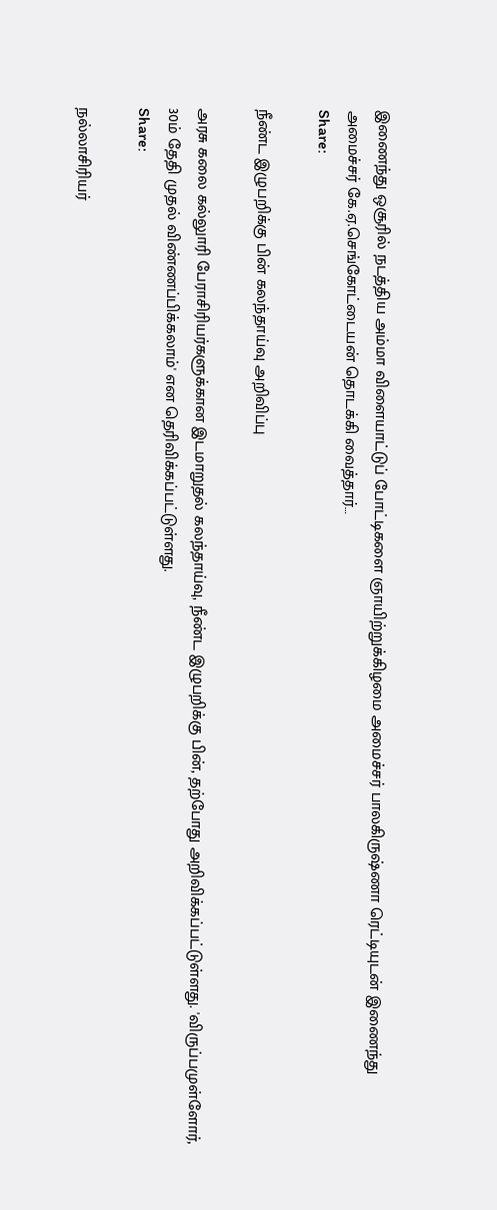இணைந்து ஒசூரில் நடத்திய அம்மா விளையாட்டுப் போட்டிகளை ஞாயிற்றுக்கிழமை அமைச்சர் பாலகிருஷ்ணா ரெட்டியுடன் இணைந்து அமைச்சர் கே.ஏ.செங்கோட்டையன் தொடக்கி வைத்தார்…
Share:

நீண்ட இழுபறிக்கு பின் கலந்தாய்வு அறிவிப்பு

அரசு கலை கல்லுாரி பேராசிரியர்களுக்கான இடமாறுதல் கலந்தாய்வு, நீண்ட இழுபறிக்கு பின், தற்போது அறிவிக்கப்பட்டுள்ளது. 'விருப்பமுள்ளோர், 30ம் தேதி முதல் விண்ணப்பிக்கலாம்' என தெரிவிக்கப்பட்டுள்ளது.
Share:

நல்லாசிரியர்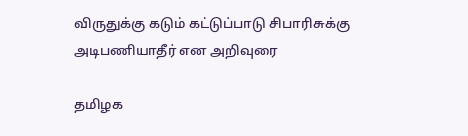விருதுக்கு கடும் கட்டுப்பாடு சிபாரிசுக்கு அடிபணியாதீர் என அறிவுரை

தமிழக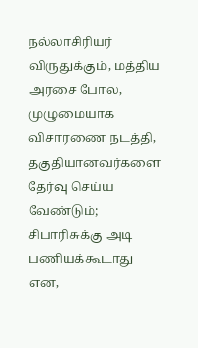நல்லாசிரியர் விருதுக்கும், மத்திய அரசை போல, முழுமையாக விசாரணை நடத்தி, தகுதியானவர்களை தேர்வு செய்ய வேண்டும்; சிபாரிசுக்கு அடி பணியக்கூடாது என,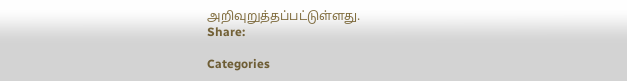அறிவுறுத்தப்பட்டுள்ளது.
Share:

Categories